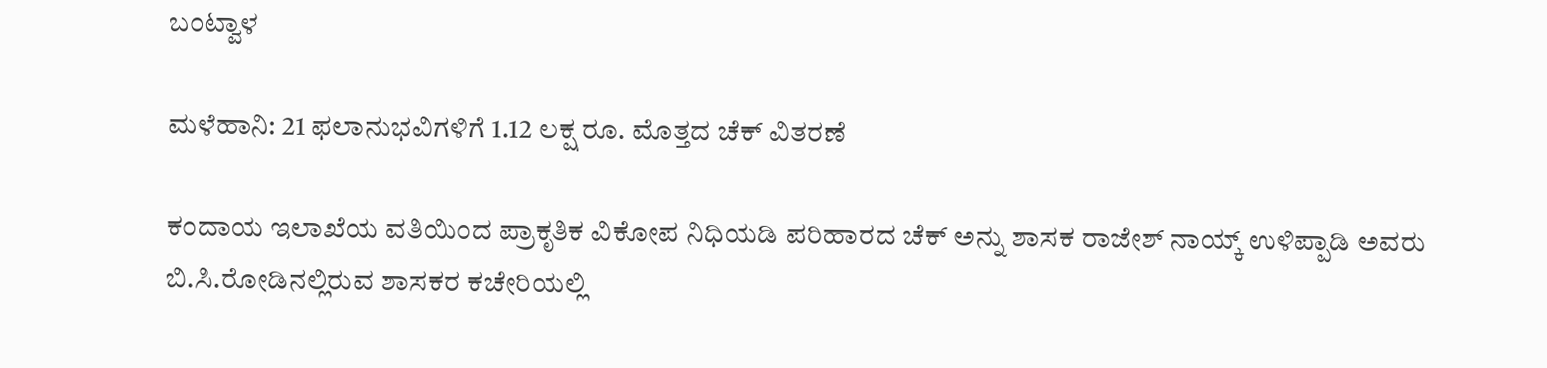ಬಂಟ್ವಾಳ

ಮಳೆಹಾನಿ: 21 ಫಲಾನುಭವಿಗಳಿಗೆ 1.12 ಲಕ್ಷ ರೂ. ಮೊತ್ತದ ಚೆಕ್ ವಿತರಣೆ

ಕಂದಾಯ ಇಲಾಖೆಯ ವತಿಯಿಂದ ಪ್ರಾಕೃತಿಕ ವಿಕೋಪ ನಿಧಿಯಡಿ ಪರಿಹಾರದ ಚೆಕ್ ಅನ್ನು ಶಾಸಕ ರಾಜೇಶ್ ನಾಯ್ಕ್ ಉಳಿಪ್ಪಾಡಿ ಅವರು ಬಿ.ಸಿ.ರೋಡಿನಲ್ಲಿರುವ ಶಾಸಕರ ಕಚೇರಿಯಲ್ಲಿ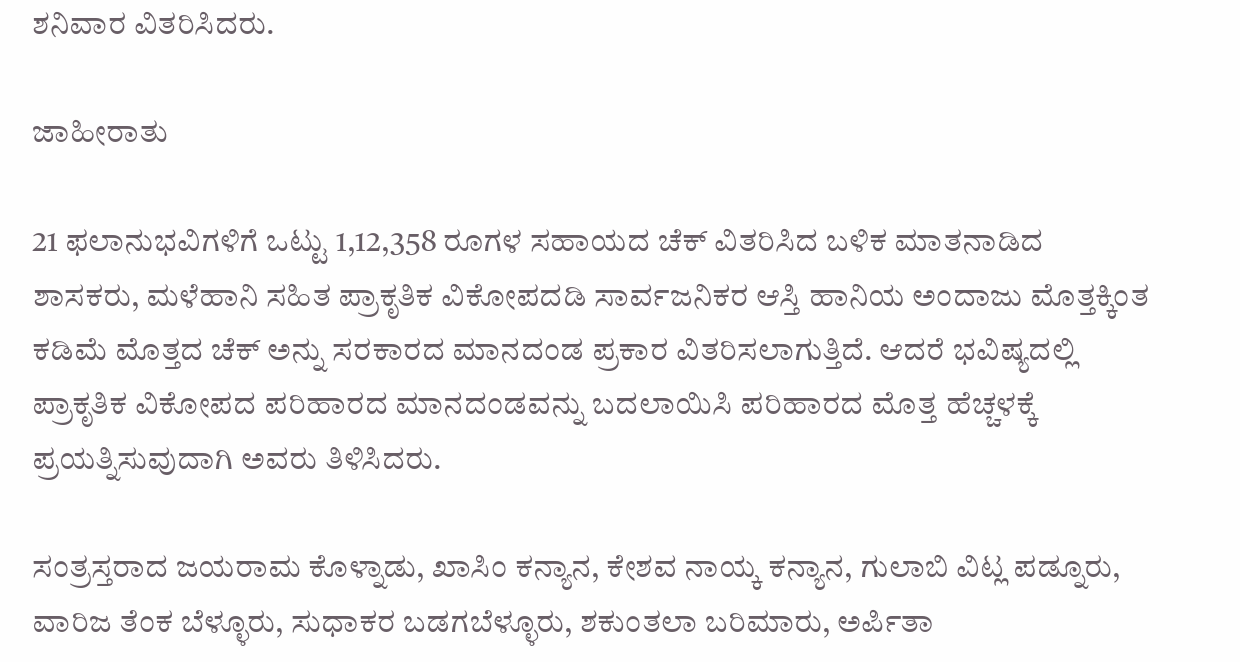ಶನಿವಾರ ವಿತರಿಸಿದರು.

ಜಾಹೀರಾತು

21 ಫಲಾನುಭವಿಗಳಿಗೆ ಒಟ್ಟು 1,12,358 ರೂಗಳ ಸಹಾಯದ ಚೆಕ್ ವಿತರಿಸಿದ ಬಳಿಕ ಮಾತನಾಡಿದ ಶಾಸಕರು, ಮಳೆಹಾನಿ ಸಹಿತ ಪ್ರಾಕೃತಿಕ ವಿಕೋಪದಡಿ ಸಾರ್ವಜನಿಕರ ಆಸ್ತಿ ಹಾನಿಯ ಅಂದಾಜು ಮೊತ್ತಕ್ಕಿಂತ ಕಡಿಮೆ ಮೊತ್ತದ ಚೆಕ್ ಅನ್ನು ಸರಕಾರದ ಮಾನದಂಡ ಪ್ರಕಾರ ವಿತರಿಸಲಾಗುತ್ತಿದೆ. ಆದರೆ ಭವಿಷ್ಯದಲ್ಲಿ ಪ್ರಾಕೃತಿಕ ವಿಕೋಪದ ಪರಿಹಾರದ ಮಾನದಂಡವನ್ನು ಬದಲಾಯಿಸಿ ಪರಿಹಾರದ ಮೊತ್ತ ಹೆಚ್ಚಳಕ್ಕೆ ಪ್ರಯತ್ನಿಸುವುದಾಗಿ ಅವರು ತಿಳಿಸಿದರು.

ಸಂತ್ರಸ್ತರಾದ ಜಯರಾಮ ಕೊಳ್ನಾಡು, ಖಾಸಿಂ ಕನ್ಯಾನ, ಕೇಶವ ನಾಯ್ಕ ಕನ್ಯಾನ, ಗುಲಾಬಿ ವಿಟ್ಲ ಪಡ್ನೂರು, ವಾರಿಜ ತೆಂಕ ಬೆಳ್ಳೂರು, ಸುಧಾಕರ ಬಡಗಬೆಳ್ಳೂರು, ಶಕುಂತಲಾ ಬರಿಮಾರು, ಅರ್ಪಿತಾ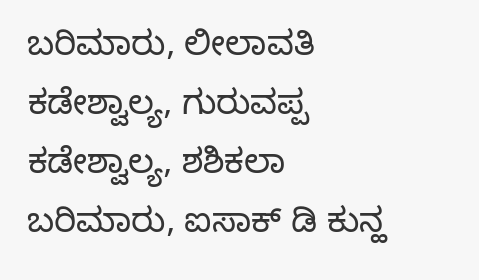ಬರಿಮಾರು, ಲೀಲಾವತಿ ಕಡೇಶ್ವಾಲ್ಯ, ಗುರುವಪ್ಪ ಕಡೇಶ್ವಾಲ್ಯ, ಶಶಿಕಲಾ ಬರಿಮಾರು, ಐಸಾಕ್ ಡಿ ಕುನ್ಹ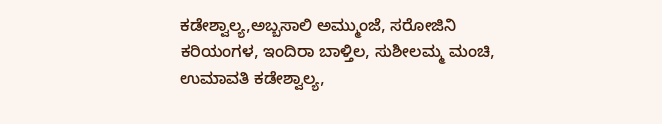ಕಡೇಶ್ವಾಲ್ಯ,ಅಬ್ಬಸಾಲಿ ಅಮ್ಮುಂಜೆ, ಸರೋಜಿನಿ ಕರಿಯಂಗಳ, ಇಂದಿರಾ ಬಾಳ್ತಿಲ, ಸುಶೀಲಮ್ಮ ಮಂಚಿ, ಉಮಾವತಿ ಕಡೇಶ್ವಾಲ್ಯ,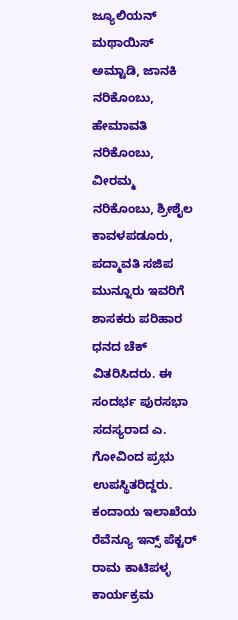ಜ್ಯೂಲಿಯನ್ ಮಥಾಯಿಸ್ ಅಮ್ಟಾಡಿ, ಜಾನಕಿ ನರಿಕೊಂಬು, ಹೇಮಾವತಿ ನರಿಕೊಂಬು, ವೀರಮ್ಮ ನರಿಕೊಂಬು, ಶ್ರೀಶೈಲ ಕಾವಳಪಡೂರು, ಪದ್ಮಾವತಿ ಸಜಿಪ ಮುನ್ನೂರು ಇವರಿಗೆ ಶಾಸಕರು ಪರಿಹಾರ ಧನದ ಚೆಕ್ ವಿತರಿಸಿದರು. ಈ ಸಂದರ್ಭ ಪುರಸಭಾ ಸದಸ್ಯರಾದ ಎ. ಗೋವಿಂದ ಪ್ರಭು ಉಪಸ್ಥಿತರಿದ್ದರು. ಕಂದಾಯ ಇಲಾಖೆಯ ರೆವೆನ್ಯೂ ಇನ್ಸ್ ಪೆಕ್ಟರ್ ರಾಮ ಕಾಟಿಪಳ್ಳ ಕಾರ್ಯಕ್ರಮ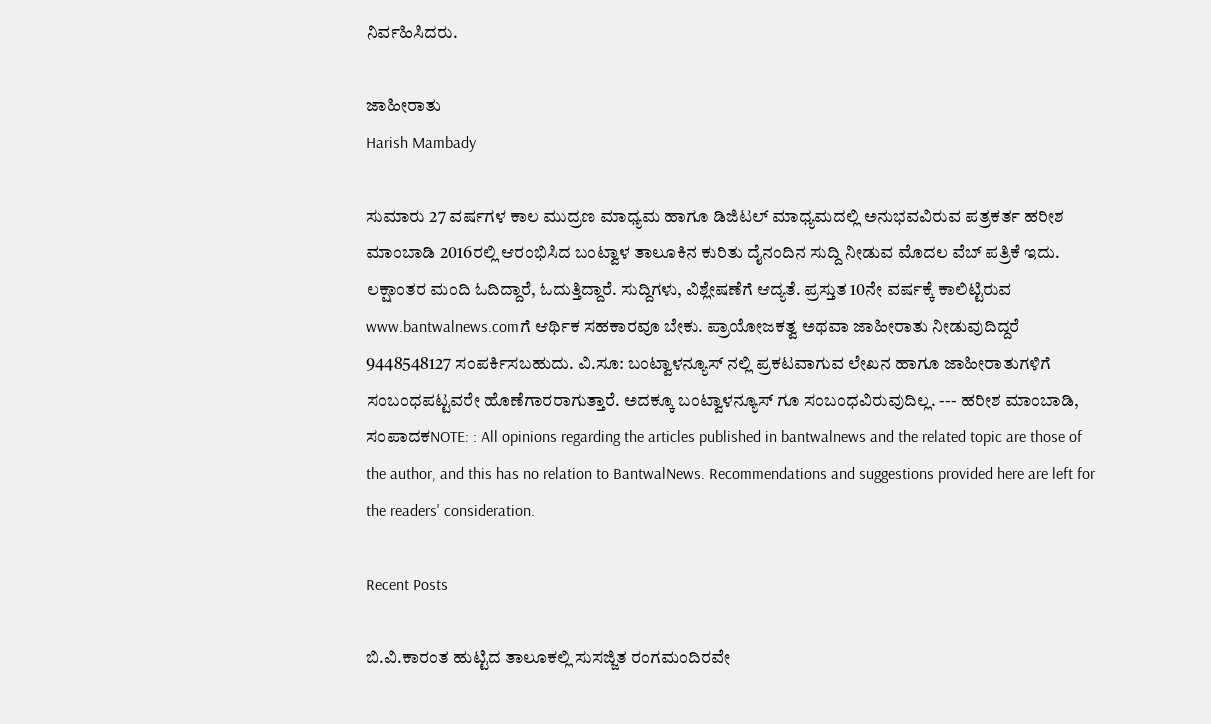ನಿರ್ವಹಿಸಿದರು.

ಜಾಹೀರಾತು
Harish Mambady

ಸುಮಾರು 27 ವರ್ಷಗಳ ಕಾಲ ಮುದ್ರಣ ಮಾಧ್ಯಮ ಹಾಗೂ ಡಿಜಿಟಲ್ ಮಾಧ್ಯಮದಲ್ಲಿ ಅನುಭವವಿರುವ ಪತ್ರಕರ್ತ ಹರೀಶ ಮಾಂಬಾಡಿ 2016ರಲ್ಲಿ ಆರಂಭಿಸಿದ ಬಂಟ್ವಾಳ ತಾಲೂಕಿನ ಕುರಿತು ದೈನಂದಿನ ಸುದ್ದಿ ನೀಡುವ ಮೊದಲ ವೆಬ್ ಪತ್ರಿಕೆ ಇದು. ಲಕ್ಷಾಂತರ ಮಂದಿ ಓದಿದ್ದಾರೆ, ಓದುತ್ತಿದ್ದಾರೆ. ಸುದ್ದಿಗಳು, ವಿಶ್ಲೇಷಣೆಗೆ ಆದ್ಯತೆ. ಪ್ರಸ್ತುತ 10ನೇ ವರ್ಷಕ್ಕೆ ಕಾಲಿಟ್ಟಿರುವ www.bantwalnews.comಗೆ ಆರ್ಥಿಕ ಸಹಕಾರವೂ ಬೇಕು. ಪ್ರಾಯೋಜಕತ್ವ ಅಥವಾ ಜಾಹೀರಾತು ನೀಡುವುದಿದ್ದರೆ 9448548127 ಸಂಪರ್ಕಿಸಬಹುದು. ವಿ.ಸೂ: ಬಂಟ್ವಾಳನ್ಯೂಸ್ ನಲ್ಲಿ ಪ್ರಕಟವಾಗುವ ಲೇಖನ ಹಾಗೂ ಜಾಹೀರಾತುಗಳಿಗೆ ಸಂಬಂಧಪಟ್ಟವರೇ ಹೊಣೆಗಾರರಾಗುತ್ತಾರೆ. ಅದಕ್ಕೂ ಬಂಟ್ವಾಳನ್ಯೂಸ್ ಗೂ ಸಂಬಂಧವಿರುವುದಿಲ್ಲ. --- ಹರೀಶ ಮಾಂಬಾಡಿ, ಸಂಪಾದಕNOTE: : All opinions regarding the articles published in bantwalnews and the related topic are those of the author, and this has no relation to BantwalNews. Recommendations and suggestions provided here are left for the readers' consideration.

Recent Posts

ಬಿ.ವಿ.ಕಾರಂತ ಹುಟ್ಟಿದ ತಾಲೂಕಲ್ಲಿ ಸುಸಜ್ಜಿತ ರಂಗಮಂದಿರವೇ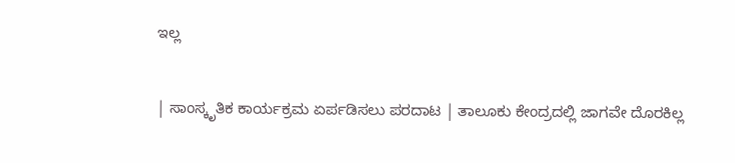ಇಲ್ಲ

| ಸಾಂಸ್ಕೃತಿಕ ಕಾರ್ಯಕ್ರಮ ಏರ್ಪಡಿಸಲು ಪರದಾಟ | ತಾಲೂಕು ಕೇಂದ್ರದಲ್ಲಿ ಜಾಗವೇ ದೊರಕಿಲ್ಲ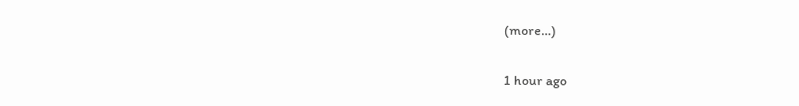(more…)

1 hour ago